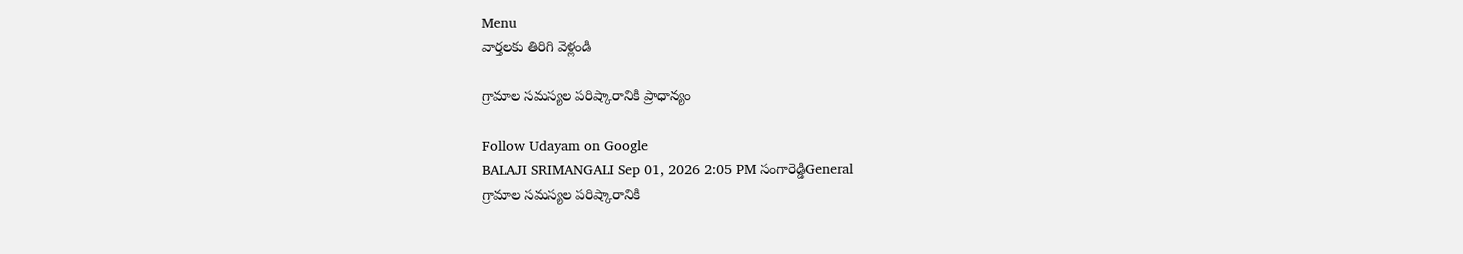Menu
వార్తలకు తిరిగి వెళ్లండి

గ్రామాల సమస్యల పరిష్కారానికి ప్రాధాన్యం

Follow Udayam on Google
BALAJI SRIMANGALI Sep 01, 2026 2:05 PM సంగారెడ్డిGeneral
గ్రామాల సమస్యల పరిష్కారానికి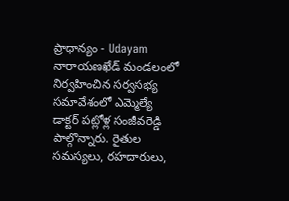ప్రాధాన్యం - Udayam
నారాయణఖేడ్ మండలంలో నిర్వహించిన సర్వసభ్య సమావేశంలో ఎమ్మెల్యే డాక్టర్ పట్లోళ్ల సంజీవరెడ్డి పాల్గొన్నారు. రైతుల సమస్యలు, రహదారులు,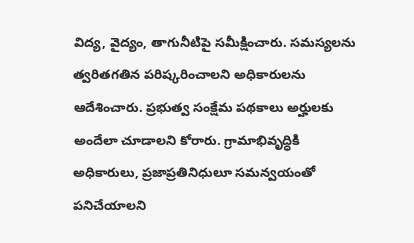విద్య, వైద్యం, తాగునీటిపై సమీక్షించారు. సమస్యలను త్వరితగతిన పరిష్కరించాలని అధికారులను ఆదేశించారు. ప్రభుత్వ సంక్షేమ పథకాలు అర్హులకు అందేలా చూడాలని కోరారు. గ్రామాభివృద్ధికి అధికారులు, ప్రజాప్రతినిధులూ సమన్వయంతో పనిచేయాలని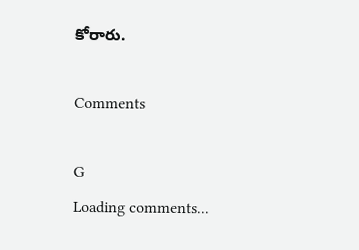కోరారు.

Comments

G
Loading comments...